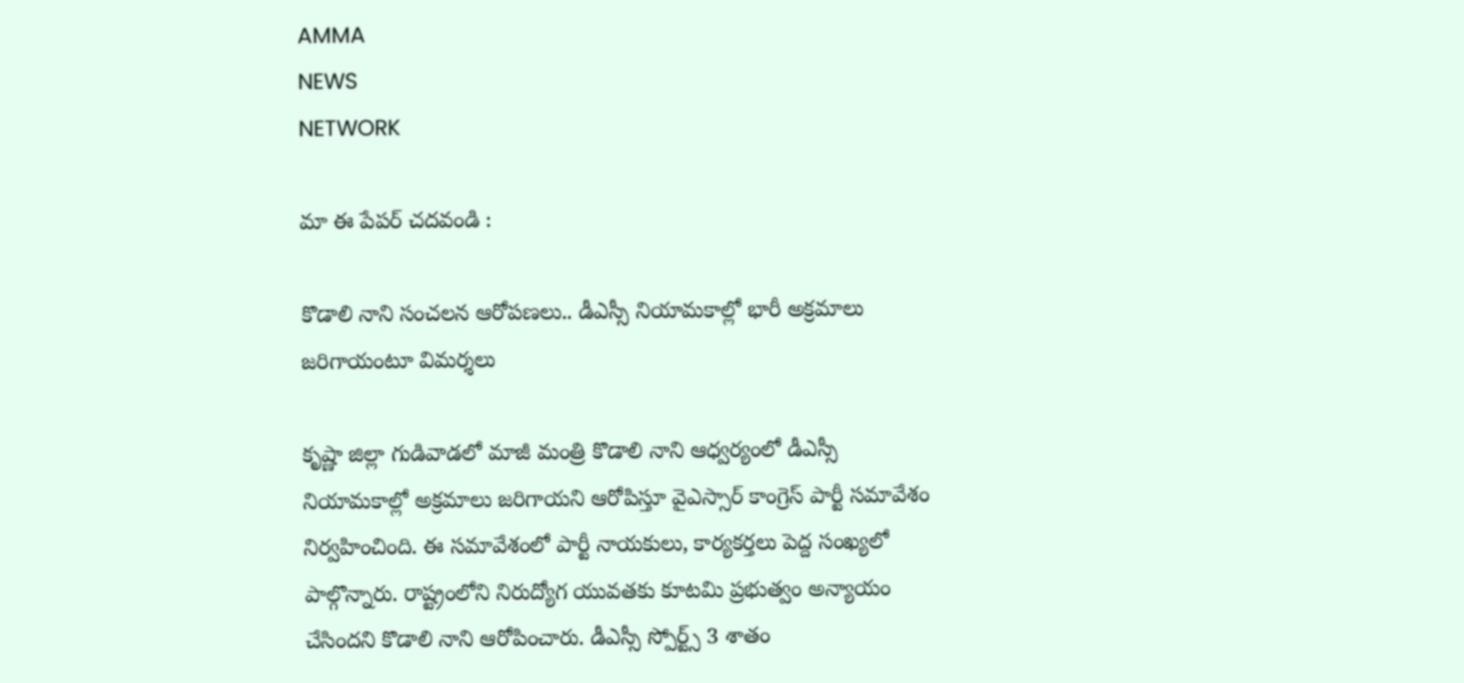AMMA
NEWS
NETWORK

మా ఈ పేపర్ చదవండి :

కొడాలి నాని సంచలన ఆరోపణలు.. డీఎస్సీ నియామకాల్లో భారీ అక్రమాలు జరిగాయంటూ విమర్శలు

కృష్ణా జిల్లా గుడివాడలో మాజీ మంత్రి కొడాలి నాని ఆధ్వర్యంలో డీఎస్సీ నియామకాల్లో అక్రమాలు జరిగాయని ఆరోపిస్తూ వైఎస్సార్ కాంగ్రెస్ పార్టీ సమావేశం నిర్వహించింది. ఈ సమావేశంలో పార్టీ నాయకులు, కార్యకర్తలు పెద్ద సంఖ్యలో పాల్గొన్నారు. రాష్ట్రంలోని నిరుద్యోగ యువతకు కూటమి ప్రభుత్వం అన్యాయం చేసిందని కొడాలి నాని ఆరోపించారు. డీఎస్సీ స్పోర్ట్స్ 3 శాతం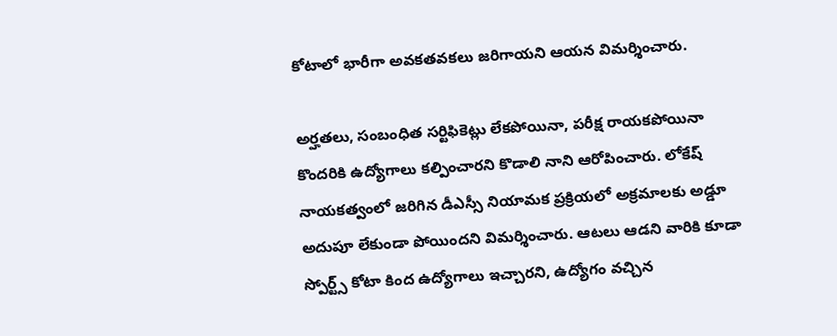కోటాలో భారీగా అవకతవకలు జరిగాయని ఆయన విమర్శించారు.

అర్హతలు, సంబంధిత సర్టిఫికెట్లు లేకపోయినా, పరీక్ష రాయకపోయినా కొందరికి ఉద్యోగాలు కల్పించారని కొడాలి నాని ఆరోపించారు. లోకేష్ నాయకత్వంలో జరిగిన డీఎస్సీ నియామక ప్రక్రియలో అక్రమాలకు అడ్డూ అదుపూ లేకుండా పోయిందని విమర్శించారు. ఆటలు ఆడని వారికి కూడా స్పోర్ట్స్ కోటా కింద ఉద్యోగాలు ఇచ్చారని, ఉద్యోగం వచ్చిన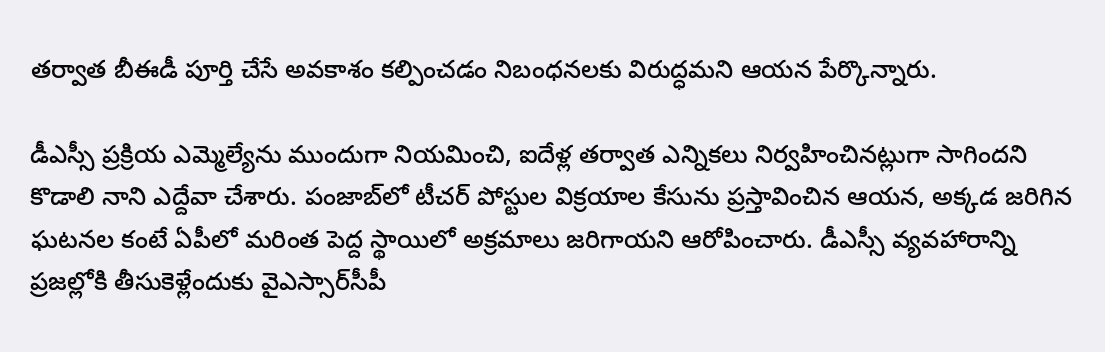తర్వాత బీఈడీ పూర్తి చేసే అవకాశం కల్పించడం నిబంధనలకు విరుద్ధమని ఆయన పేర్కొన్నారు.

డీఎస్సీ ప్రక్రియ ఎమ్మెల్యేను ముందుగా నియమించి, ఐదేళ్ల తర్వాత ఎన్నికలు నిర్వహించినట్లుగా సాగిందని కొడాలి నాని ఎద్దేవా చేశారు. పంజాబ్‌లో టీచర్ పోస్టుల విక్రయాల కేసును ప్రస్తావించిన ఆయన, అక్కడ జరిగిన ఘటనల కంటే ఏపీలో మరింత పెద్ద స్థాయిలో అక్రమాలు జరిగాయని ఆరోపించారు. డీఎస్సీ వ్యవహారాన్ని ప్రజల్లోకి తీసుకెళ్లేందుకు వైఎస్సార్‌సీపీ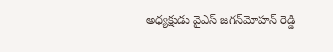అధ్యక్షుడు వైఎస్ జగన్‌మోహన్ రెడ్డి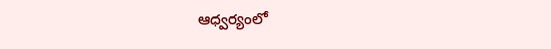ఆధ్వర్యంలో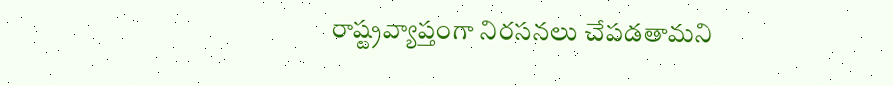రాష్ట్రవ్యాప్తంగా నిరసనలు చేపడతామని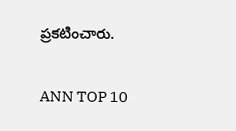ప్రకటించారు.

ANN TOP 10